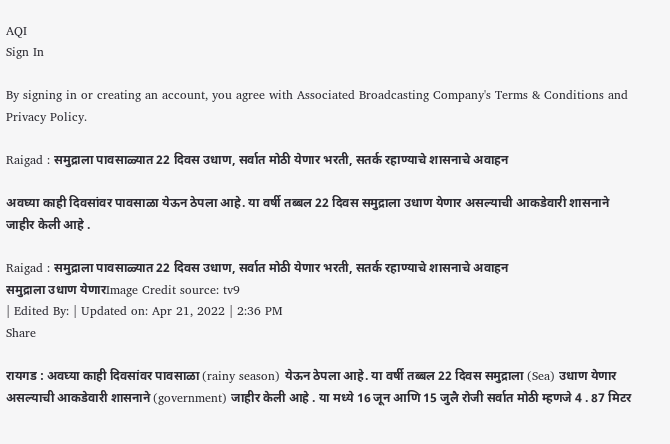AQI
Sign In

By signing in or creating an account, you agree with Associated Broadcasting Company's Terms & Conditions and Privacy Policy.

Raigad : समुद्राला पावसाळ्यात 22 दिवस उधाण, सर्वात मोठी येणार भरती, सतर्क रहाण्याचे शासनाचे अवाहन

अवघ्या काही दिवसांवर पावसाळा येऊन ठेपला आहे. या वर्षी तब्बल 22 दिवस समुद्राला उधाण येणार असल्याची आकडेवारी शासनाने जाहीर केली आहे .

Raigad : समुद्राला पावसाळ्यात 22 दिवस उधाण, सर्वात मोठी येणार भरती, सतर्क रहाण्याचे शासनाचे अवाहन
समुद्राला उधाण येणारImage Credit source: tv9
| Edited By: | Updated on: Apr 21, 2022 | 2:36 PM
Share

रायगड : अवघ्या काही दिवसांवर पावसाळा (rainy season) येऊन ठेपला आहे. या वर्षी तब्बल 22 दिवस समुद्राला (Sea) उधाण येणार असल्याची आकडेवारी शासनाने (government) जाहीर केली आहे . या मध्ये 16 जून आणि 15 जुलै रोजी सर्वात मोठी म्हणजे 4 . 87 मिटर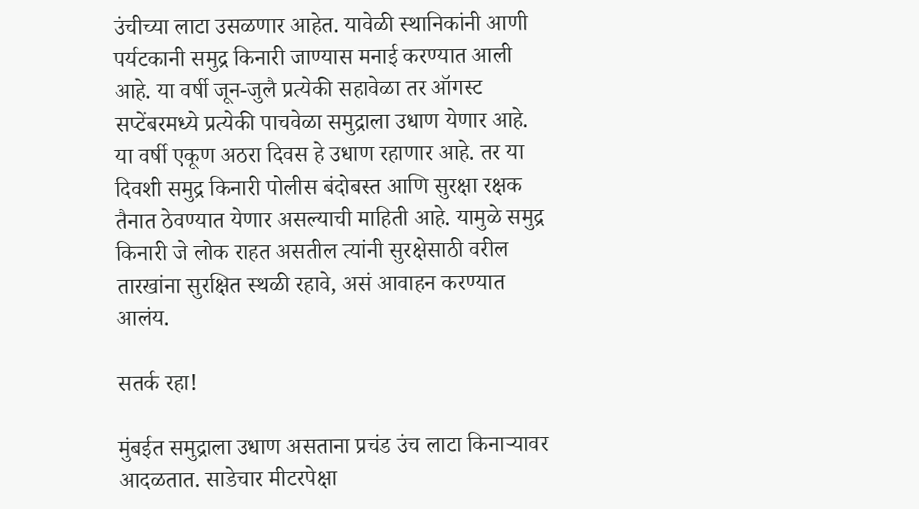उंचीच्या लाटा उसळणार आहेत. यावेळी स्थानिकांनी आणी पर्यटकानी समुद्र किनारी जाण्यास मनाई करण्यात आली आहे. या वर्षी जून-जुलै प्रत्येकी सहावेळा तर ऑगस्ट सप्टेंबरमध्ये प्रत्येकी पाचवेळा समुद्राला उधाण येणार आहे. या वर्षी एकूण अठरा दिवस हे उधाण रहाणार आहे. तर या दिवशी समुद्र किनारी पोलीस बंदोबस्त आणि सुरक्षा रक्षक तैनात ठेवण्यात येणार असल्याची माहिती आहे. यामुळे समुद्र किनारी जे लोक राहत असतील त्यांनी सुरक्षेसाठी वरील तारखांना सुरक्षित स्थळी रहावे, असं आवाहन करण्यात आलंय.

सतर्क रहा!

मुंबईत समुद्राला उधाण असताना प्रचंड उंच लाटा किनाऱ्यावर आदळतात. साडेचार मीटरपेक्षा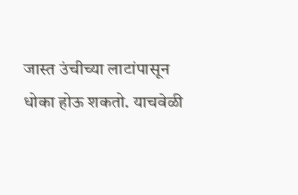जास्त उंचीच्या लाटांपासून धोका होऊ शकतो. याचवेळी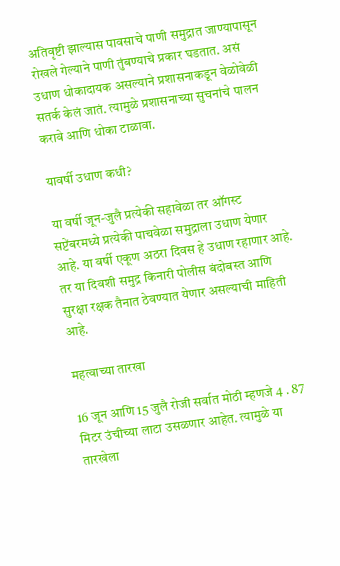अतिवृष्टी झाल्यास पावसाचे पाणी समुद्रात जाण्यापासून रोखले गेल्याने पाणी तुंबण्याचे प्रकार घडतात. असं उधाण धोकादायक असल्याने प्रशासनाकडून वेळोवेळी सतर्क केलं जातं. त्यामुळे प्रशासनाच्या सुचनांचे पालन करावे आणि धोका टाळावा.

यावर्षी उधाण कधी?

या वर्षी जून-जुलै प्रत्येकी सहावेळा तर ऑगस्ट सप्टेंबरमध्ये प्रत्येकी पाचवेळा समुद्राला उधाण येणार आहे. या वर्षी एकूण अठरा दिवस हे उधाण रहाणार आहे. तर या दिवशी समुद्र किनारी पोलीस बंदोबस्त आणि सुरक्षा रक्षक तैनात ठेवण्यात येणार असल्याची माहिती आहे.

महत्वाच्या तारखा

16 जून आणि 15 जुलै रोजी सर्वात मोठी म्हणजे 4 . 87 मिटर उंचीच्या लाटा उसळणार आहेत. त्यामुळे या तारखेला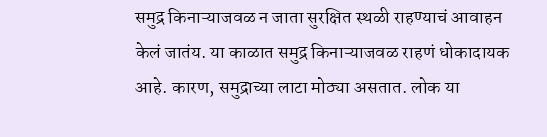समुद्र किनाऱ्याजवळ न जाता सुरक्षित स्थळी राहण्याचं आवाहन केलं जातंय. या काळात समुद्र किनाऱ्याजवळ राहणं धोकादायक आहे. कारण, समुद्राच्या लाटा मोठ्या असतात. लोक या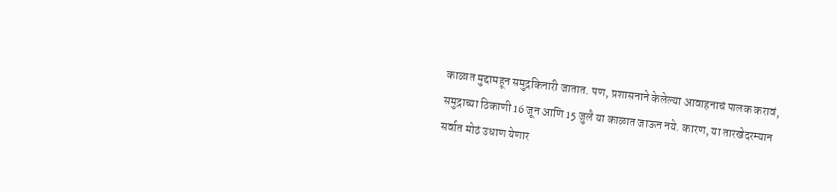काळात मुद्दामहून समुद्रकिनारी जातात. पण, प्रशासनाने केलेल्या आवाहनाचं पालक करावं, समुद्राच्या ठिकाणी 16 जून आणि 15 जुलै या काळात जाऊन नये. कारण, या तारखेदरम्यान सर्वात मोठं उधाण येणार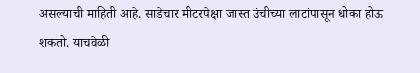असल्याची माहिती आहे. साडेचार मीटरपेक्षा जास्त उंचीच्या लाटांपासून धोका होऊ शकतो. याचवेळी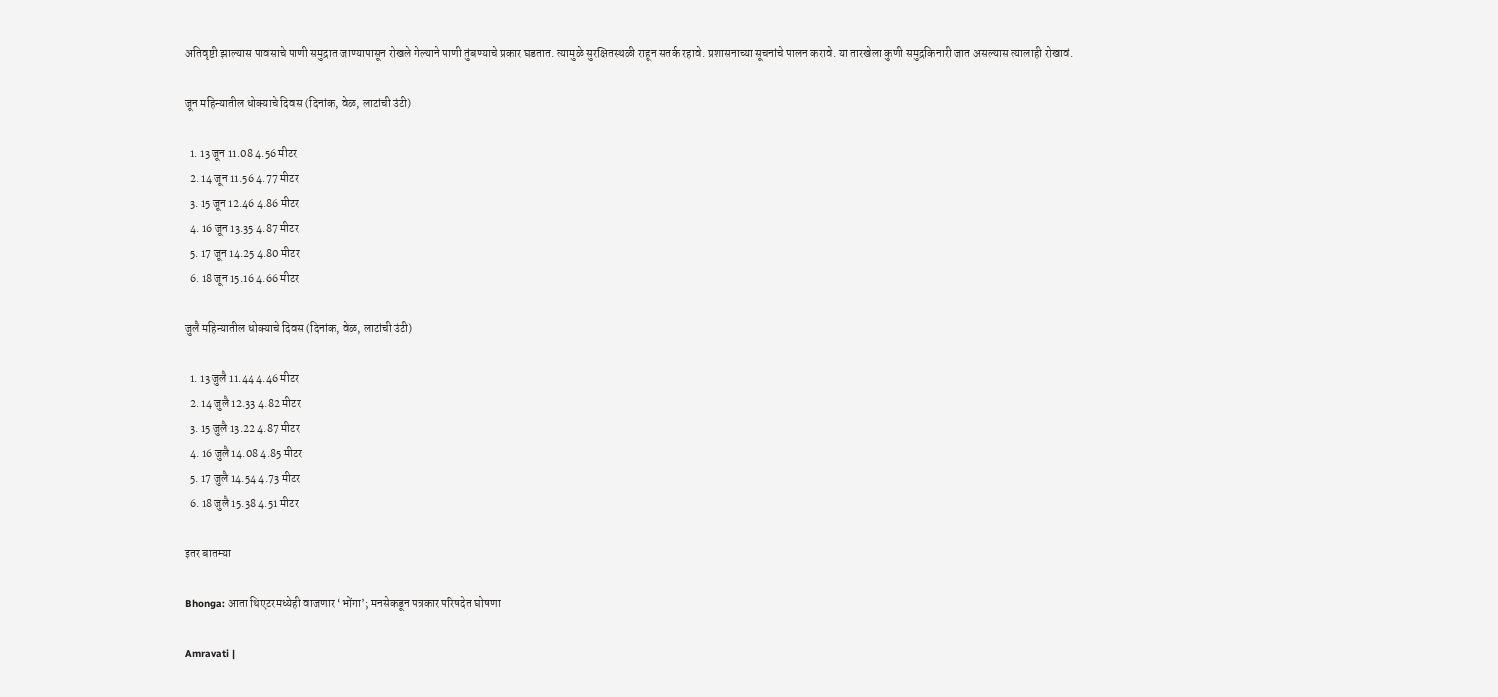अतिवृष्टी झाल्यास पावसाचे पाणी समुद्रात जाण्यापासून रोखले गेल्याने पाणी तुंबण्याचे प्रकार घडतात. त्यामुळे सुरक्षितस्थळी राहून सतर्क रहावे. प्रशासनाच्या सूचनांचे पालन करावे. या तारखेला कुणी समुद्रकिनारी जात असल्यास त्यालाही रोखावं.

जून महिन्यातील धोक्याचे दिवस (दिनांक, वेळ, लाटांची उंटी)

  1. 13 जून 11.08 4.56 मीटर
  2. 14 जून 11.56 4.77 मीटर
  3. 15 जून 12.46 4.86 मीटर
  4. 16 जून 13.35 4.87 मीटर
  5. 17 जून 14.25 4.80 मीटर
  6. 18 जून 15.16 4.66 मीटर

जुलै महिन्यातील धोक्याचे दिवस (दिनांक, वेळ, लाटांची उंटी)

  1. 13 जुलै 11.44 4.46 मीटर
  2. 14 जुलै 12.33 4.82 मीटर
  3. 15 जुलै 13.22 4.87 मीटर
  4. 16 जुलै 14.08 4.85 मीटर
  5. 17 जुलै 14.54 4.73 मीटर
  6. 18 जुलै 15.38 4.51 मीटर

इतर बातम्या

Bhonga: आता थिएटरमध्येही वाजणार ‘भोंगा’; मनसेकडून पत्रकार परिषदेत घोषणा

Amravati |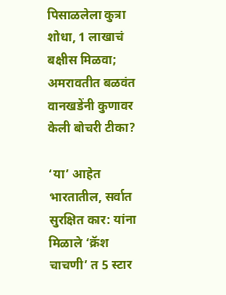पिसाळलेला कुत्रा शोधा, 1 लाखाचं बक्षीस मिळवा; अमरावतीत बळवंत वानखडेंनी कुणावर केली बोचरी टीका?

‘या’ आहेत भारतातील, सर्वात सुरक्षित कार: यांना मिळाले ‘क्रॅश चाचणी’ त 5 स्टार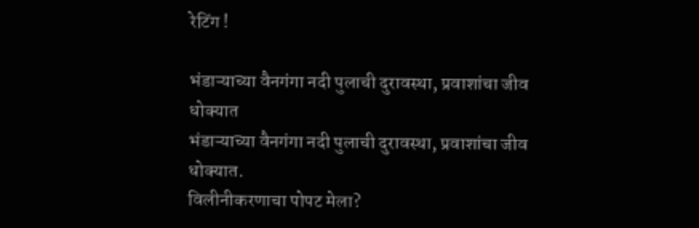रेटिंग !

भंडाऱ्याच्या वैनगंगा नदी पुलाची दुरावस्था, प्रवाशांचा जीव धोक्यात
भंडाऱ्याच्या वैनगंगा नदी पुलाची दुरावस्था, प्रवाशांचा जीव धोक्यात.
विलीनीकरणाचा पोपट मेला?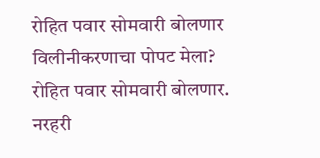रोहित पवार सोमवारी बोलणार
विलीनीकरणाचा पोपट मेला? रोहित पवार सोमवारी बोलणार.
नरहरी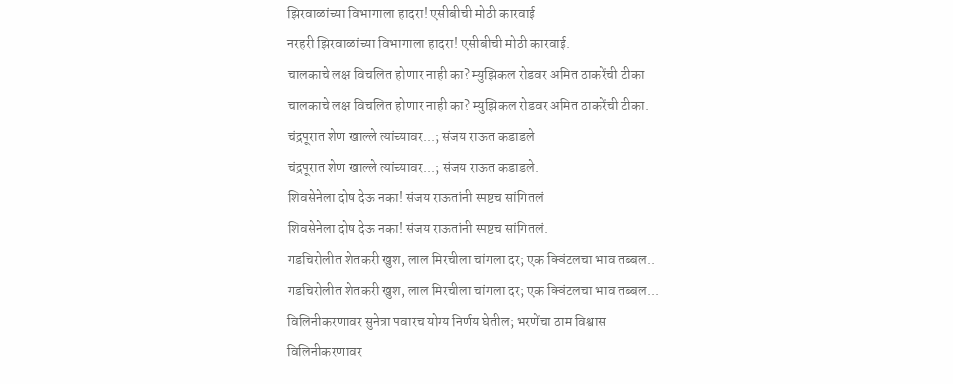झिरवाळांच्या विभागाला हादरा! एसीबीची मोठी कारवाई
नरहरी झिरवाळांच्या विभागाला हादरा! एसीबीची मोठी कारवाई.
चालकाचे लक्ष विचलित होणार नाही का? म्युझिकल रोडवर अमित ठाकरेंची टीका
चालकाचे लक्ष विचलित होणार नाही का? म्युझिकल रोडवर अमित ठाकरेंची टीका.
चंद्रपूरात शेण खाल्ले त्यांच्यावर...; संजय राऊत कडाडले
चंद्रपूरात शेण खाल्ले त्यांच्यावर...; संजय राऊत कडाडले.
शिवसेनेला दोष देऊ नका! संजय राऊतांनी स्पष्टच सांगितलं
शिवसेनेला दोष देऊ नका! संजय राऊतांनी स्पष्टच सांगितलं.
गडचिरोलीत शेतकरी खुश, लाल मिरचीला चांगला दर; एक क्विंटलचा भाव तब्बल..
गडचिरोलीत शेतकरी खुश, लाल मिरचीला चांगला दर; एक क्विंटलचा भाव तब्बल...
विलिनीकरणावर सुनेत्रा पवारच योग्य निर्णय घेतील; भरणेंचा ठाम विश्वास
विलिनीकरणावर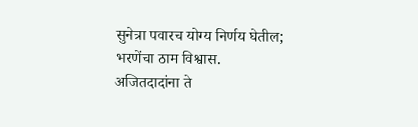सुनेत्रा पवारच योग्य निर्णय घेतील; भरणेंचा ठाम विश्वास.
अजितदादांना ते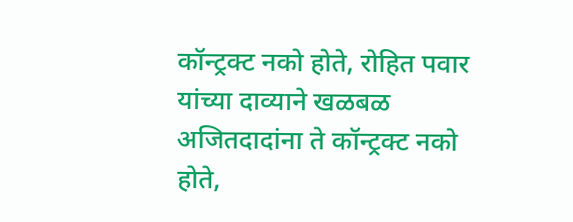कॉन्ट्रक्ट नको होते, रोहित पवार यांच्या दाव्याने खळबळ
अजितदादांना ते कॉन्ट्रक्ट नको होते,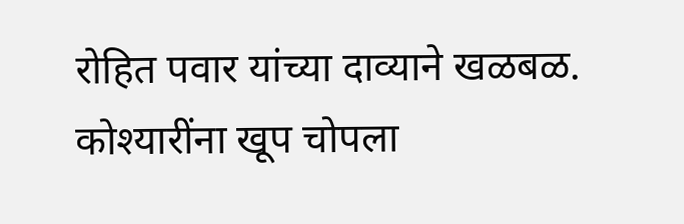रोहित पवार यांच्या दाव्याने खळबळ.
कोश्यारींना खूप चोपला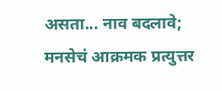असता... नाव बदलावे; मनसेचं आक्रमक प्रत्युत्तर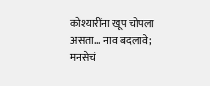कोश्यारींना खूप चोपला असता... नाव बदलावे; मनसेचं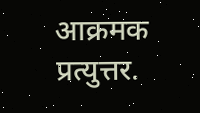आक्रमक प्रत्युत्तर.